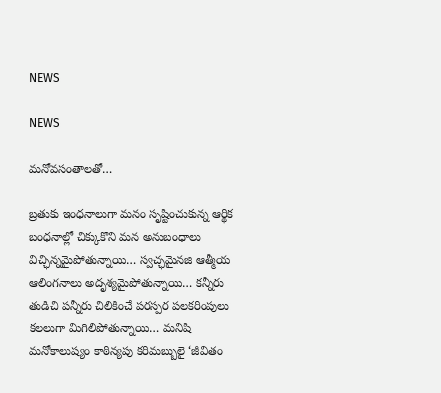NEWS

NEWS

మనోవసంతాలతో…

బ్రతుకు ఇంధనాలుగా మనం సృష్టించుకున్న ఆర్థిక బంధనాల్లో చిక్కుకొని మన అనుబంధాలు విచ్ఛిన్నమైపోతున్నాయి… స్వచ్ఛమైనజి ఆత్మీయ ఆలింగనాలు అదృశ్యమైపోతున్నాయి… కన్నీరు తుడిచి పన్నీరు చిలికించే పరస్పర పలకరింపులు కలలుగా మిగిలిపోతున్నాయి… మనిషి మనోకాలుష్యం కాఠిన్యపు కరిమబ్బులై ‘జీవితం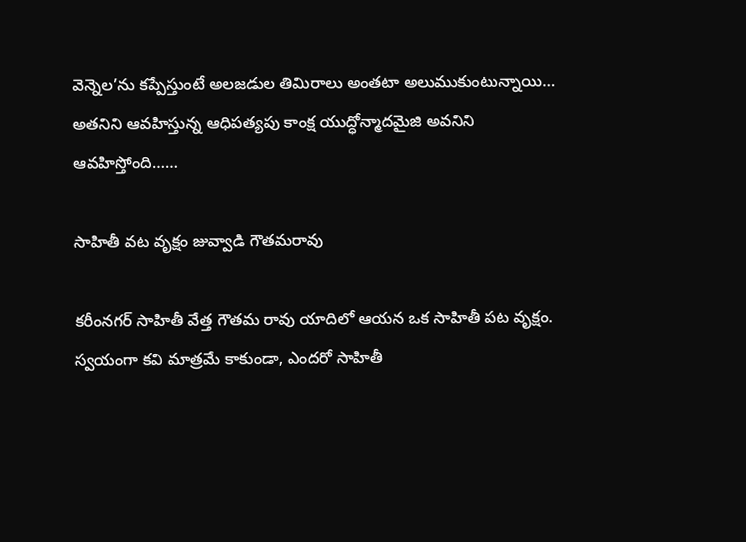వెన్నెల’ను కప్పేస్తుంటే అలజడుల తిమిరాలు అంతటా అలుముకుంటున్నాయి… అతనిని ఆవహిస్తున్న ఆధిపత్యపు కాంక్ష యుద్ధోన్మాదమైజి అవనిని ఆవహిస్తోంది……

సాహితీ వట వృక్షం జువ్వాడి గౌతమరావు

కరీంనగర్‌ ‌సాహితీ వేత్త గౌతమ రావు యాదిలో ఆయన ఒక సాహితీ పట వృక్షం. స్వయంగా కవి మాత్రమే కాకుండా, ఎందరో సాహితీ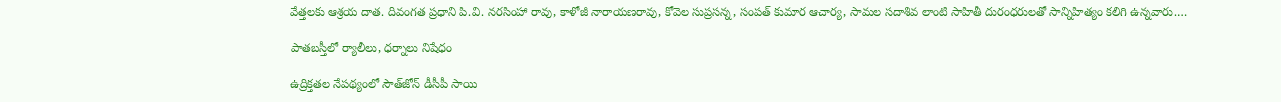వేత్తలకు ఆశ్రయ దాత. దివంగత ప్రధాని పి.వి. నరసింహా రావు, కాళోజీ నారాయణరావు, కోవెల సుప్రసన్న, సంపత్‌ ‌కుమార ఆచార్య, సామల సదాశివ లాంటి సాహితీ దురంధరులతో సాన్నిహిత్యం కలిగి ఉన్నవారు.…

పాతబస్తీలో ర్యాలీలు, ధర్నాలు నిషేధం

ఉద్రిక్తతల నేపథ్యంలో సౌత్‌జోన్‌ ‌డీసీపీ సాయి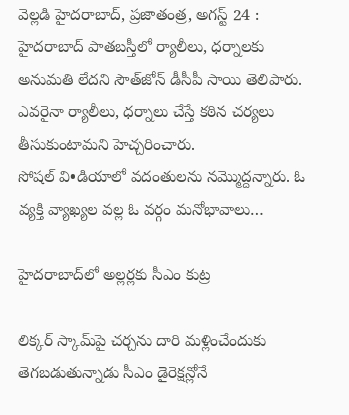వెల్లడి హైదరాబాద్‌, ప్రజాతంత్ర, అగస్ట్ 24 : హైదరాబాద్‌ ‌పాతబస్తీలో ర్యాలీలు, ధర్నాలకు అనుమతి లేదని సౌత్‌జోన్‌ ‌డీసీపీ సాయి తెలిపారు. ఎవరైనా ర్యాలీలు, ధర్నాలు చేస్తే కఠిన చర్యలు తీసుకుంటామని హెచ్చరించారు. సోషల్‌ ‌వి•డియాలో వదంతులను నమ్మొద్దన్నారు. ఓ వ్యక్తి వ్యాఖ్యల వల్ల ఓ వర్గం మనోభావాలు…

హైదరాబాద్‌లో అల్లర్లకు సీఎం కుట్ర

లిక్కర్‌ ‌స్కామ్‌పై చర్చను దారి మళ్లించేందుకు తెగబడుతున్నాడు సీఎం డైరెక్షన్లోనే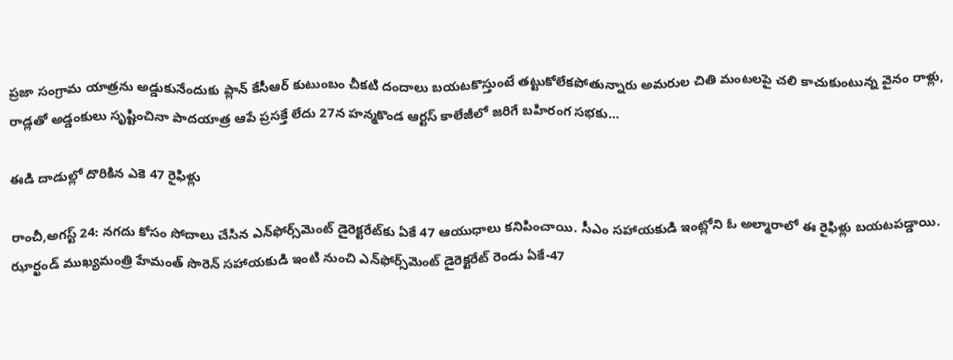ప్రజా సంగ్రామ యాత్రను అడ్డుకునేందుకు ప్లాన్‌ ‌కేసీఆర్‌ ‌కుటుంబం చీకటి దందాలు బయటకొస్తుంటే తట్టుకోలేకపోతున్నారు అమరుల చితి మంటలపై చలి కాచుకుంటున్న వైనం రాళ్లు, రాడ్లతో అడ్డంకులు సృష్టించినా పాదయాత్ర ఆపే ప్రసక్తే లేదు 27న హన్మకొండ ఆర్టస్ ‌కాలేజీలో జరిగే బహిరంగ సభకు…

ఈడి దాడుల్లో దొరికిన ఎకె 47 రైఫిళ్లు

రాంచీ,అగస్ట్ 24: నగదు కోసం సోదాలు చేసిన ఎన్‌ఫోర్స్‌మెంట్‌ ‌డైరెక్టరేట్‌కు ఏకే 47 ఆయుధాలు కనిపించాయి. సీఎం సహాయకుడి ఇంట్లోని ఓ అల్మారాలో ఈ రైఫిళ్లు బయటపడ్డాయి. ఝార్ఖండ్‌ ‌ముఖ్యమంత్రి హేమంత్‌ ‌సొరెన్‌ ‌సహాయకుడి ఇంటి నుంచి ఎన్‌ఫోర్స్‌మెంట్‌ ‌డైరెక్టరేట్‌ ‌రెండు ఏకే-47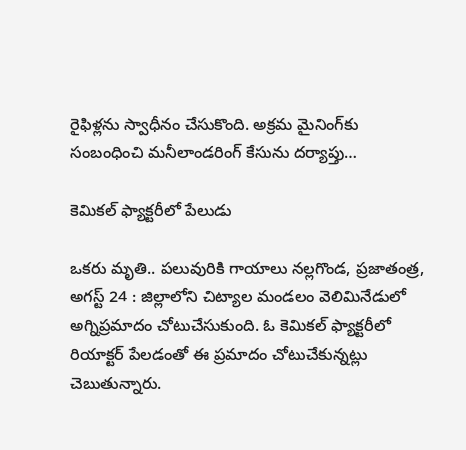రైఫిళ్లను స్వాధీనం చేసుకొంది. అక్రమ మైనింగ్‌కు సంబంధించి మనీలాండరింగ్‌ ‌కేసును దర్యాప్తు…

కెమికల్‌ ‌ఫ్యాక్టరీలో పేలుడు

ఒకరు మృతి.. పలువురికి గాయాలు నల్లగొండ, ప్రజాతంత్ర, అగస్ట్ 24 : జిల్లాలోని చిట్యాల మండలం వెలిమినేడులో అగ్నిప్రమాదం చోటుచేసుకుంది. ఓ కెమికల్‌ ‌ఫ్యాక్టరీలో రియాక్టర్‌ ‌పేలడంతో ఈ ప్రమాదం చోటుచేకున్నట్లు చెబుతున్నారు.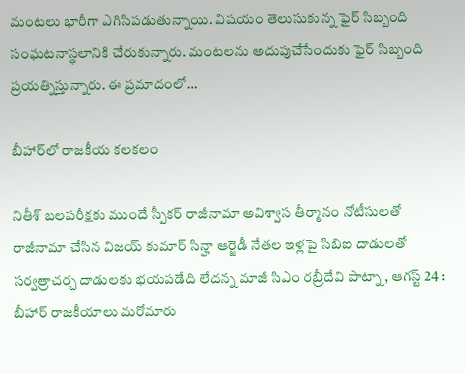మంటలు భారీగా ఎగిసిపడుతున్నాయి. విషయం తెలుసుకున్న ఫైర్‌ ‌సిబ్బంది సంఘటనాస్థలానికి చేరుకున్నారు. మంటలను అదుపుచేసేందుకు ఫైర్‌ ‌సిబ్బంది ప్రయత్నిస్తున్నారు. ఈ ప్రమాదంలో…

బీహార్‌లో రాజకీయ కలకలం

నితీశ్‌ ‌బలపరీక్షకు ముందే స్పీకర్‌ ‌రాజీనామా అవిశ్వాస తీర్మానం నోటీసులతో రాజీనామా చేసిన విజయ్‌ ‌కుమార్‌ ‌సిన్హా ఆర్జెడీ నేతల ఇళ్లపై సిబిఐ దాడులతో సర్వత్రాచర్చ దాడులకు భయపడేది లేదన్న మాజీ సిఎం రబ్రీదేవి పాట్నా, ఆగస్ట్ 24 : బీహార్‌ ‌రాజకీయాలు మరోమారు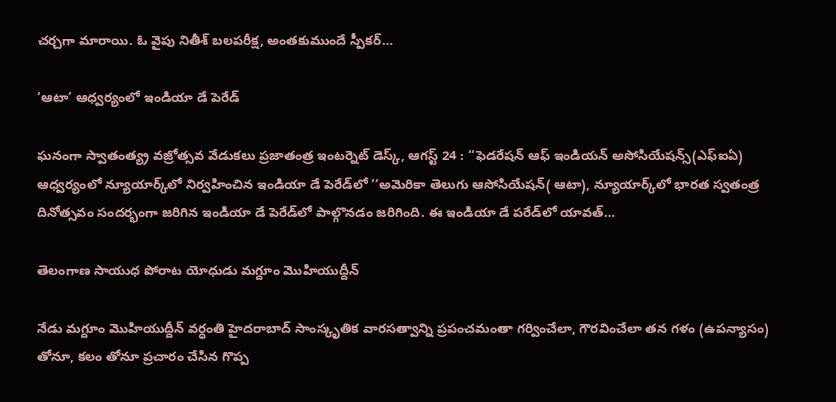చర్చగా మారాయి. ఓ వైపు నితీశ్‌ ‌బలపరీక్ష, అంతకుముందే స్పీకర్‌…

‘ఆటా’ ఆధ్వర్యంలో ఇండియా డే పెరేడ్‌

ఘనంగా స్వాతంత్య్ర వజ్రోత్సవ వేడుకలు ప్రజాతంత్ర ఇంటర్నెట్‌ ‌డెస్క్, ఆగస్ట్ 24 : ‘‘ఫెడరేషన్‌ ఆఫ్‌ ఇం‌డియన్‌ అసోసియేషన్స్(ఎఫ్‌ఐఏ) ఆధ్వర్యంలో న్యూయార్క్‌లో నిర్వహించిన ఇండియా డే పెరేడ్‌లో ‘‘అమెరికా తెలుగు ఆసోసియేషన్‌( ఆటా), న్యూయార్క్‌లో భారత స్వతంత్ర దినోత్సవం సందర్భంగా జరిగిన ఇండియా డే పెరేడ్‌లో పాల్గొనడం జరిగింది. ఈ ఇండియా డే పరేడ్‌లో యావత్‌…

తెలంగాణ సాయుధ పోరాట యోధుడు మగ్దూం మొహియుద్దీన్‌

నేడు మగ్దూం మొహియుద్దీన్‌ ‌వర్ధంతి హైదరాబాద్‌ ‌సాంస్కృతిక వారసత్వాన్ని ప్రపంచమంతా గర్వించేలా, గౌరవించేలా తన గళం (ఉపన్యాసం) తోనూ, కలం తోనూ ప్రచారం చేసిన గొప్ప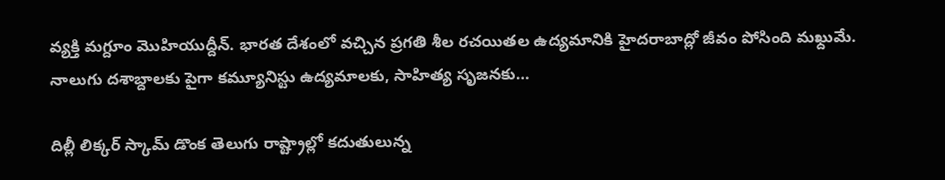వ్యక్తి మగ్దూం మొహియుద్దీన్‌. భారత దేశంలో వచ్చిన ప్రగతి శీల రచయితల ఉద్యమానికి హైదరాబాద్లో జీవం పోసింది మఖ్దుమే. నాలుగు దశాబ్దాలకు పైగా కమ్యూనిస్టు ఉద్యమాలకు, సాహిత్య సృజనకు…

దిల్లీ లిక్కర్‌ ‌స్కామ్‌ ‌డొంక తెలుగు రాష్ట్రాల్లో కదుతులున్న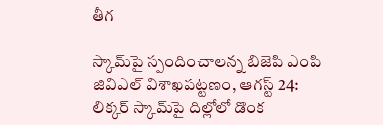తీగ

స్కామ్‌పై స్పందించాలన్న బిజెపి ఎంపి జివిఎల్‌ ‌విశాఖపట్టణం, ఆగస్ట్ 24: లిక్కర్‌ ‌స్కామ్‌పై దిల్లోలో డొంక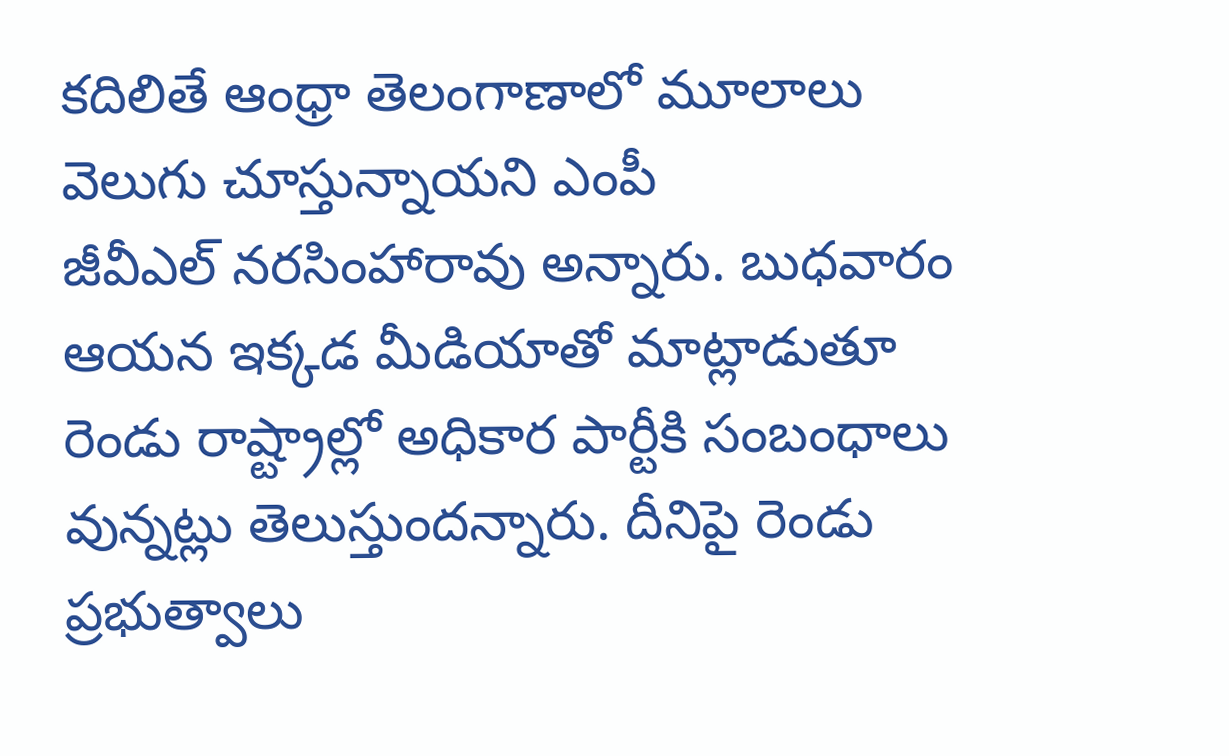కదిలితే ఆంధ్రా తెలంగాణాలో మూలాలు వెలుగు చూస్తున్నాయని ఎంపీ జీవీఎల్‌ ‌నరసింహారావు అన్నారు. బుధవారం ఆయన ఇక్కడ మీడియాతో మాట్లాడుతూ రెండు రాష్ట్రాల్లో అధికార పార్టీకి సంబంధాలు వున్నట్లు తెలుస్తుందన్నారు. దీనిపై రెండు ప్రభుత్వాలు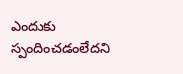ఎందుకు స్పందించడంలేదని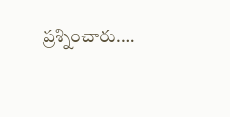ప్రశ్నించారు.…